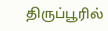திருப்பூரில்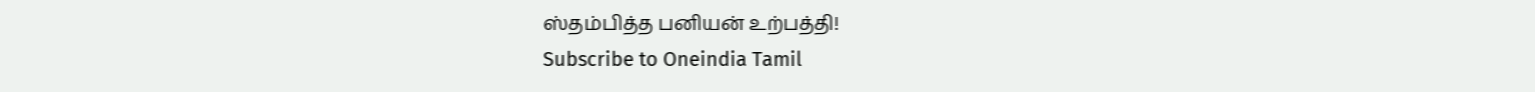ஸ்தம்பித்த பனியன் உற்பத்தி!
Subscribe to Oneindia Tamil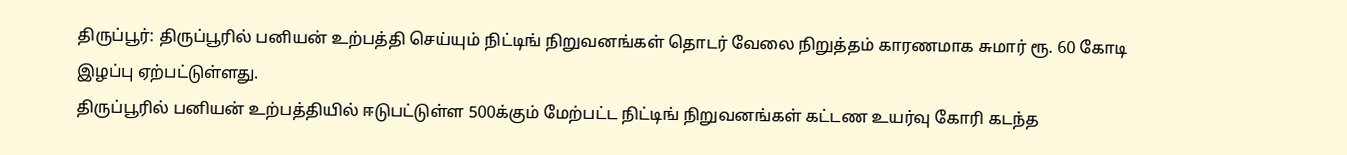திருப்பூர்: திருப்பூரில் பனியன் உற்பத்தி செய்யும் நிட்டிங் நிறுவனங்கள் தொடர் வேலை நிறுத்தம் காரணமாக சுமார் ரூ. 60 கோடி இழப்பு ஏற்பட்டுள்ளது.
திருப்பூரில் பனியன் உற்பத்தியில் ஈடுபட்டுள்ள 500க்கும் மேற்பட்ட நிட்டிங் நிறுவனங்கள் கட்டண உயர்வு கோரி கடந்த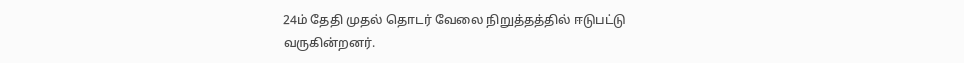24ம் தேதி முதல் தொடர் வேலை நிறுத்தத்தில் ஈடுபட்டு வருகின்றனர்.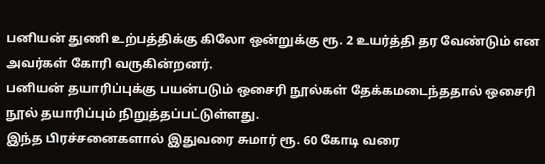பனியன் துணி உற்பத்திக்கு கிலோ ஒன்றுக்கு ரூ. 2 உயர்த்தி தர வேண்டும் என அவர்கள் கோரி வருகின்றனர்.
பனியன் தயாரிப்புக்கு பயன்படும் ஒசைரி நூல்கள் தேக்கமடைந்ததால் ஒசைரி நூல் தயாரிப்பும் நிறுத்தப்பட்டுள்ளது.
இந்த பிரச்சனைகளால் இதுவரை சுமார் ரூ. 60 கோடி வரை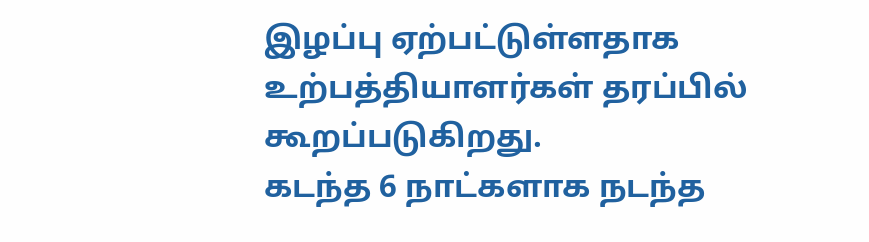இழப்பு ஏற்பட்டுள்ளதாக உற்பத்தியாளர்கள் தரப்பில் கூறப்படுகிறது.
கடந்த 6 நாட்களாக நடந்த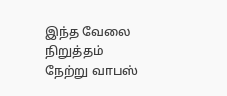இந்த வேலை நிறுத்தம் நேற்று வாபஸ்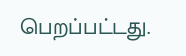பெறப்பட்டது.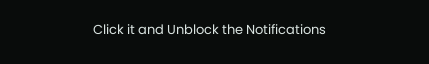Click it and Unblock the Notifications